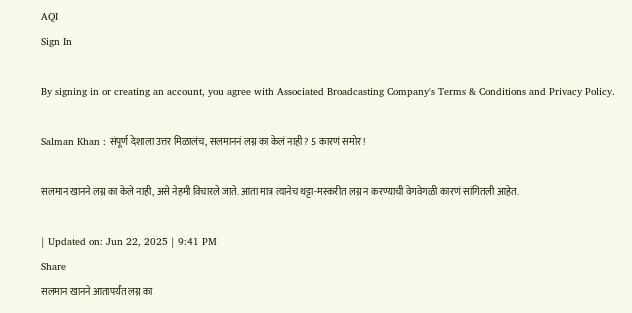AQI
Sign In

By signing in or creating an account, you agree with Associated Broadcasting Company's Terms & Conditions and Privacy Policy.

Salman Khan : संपूर्ण देशाला उत्तर मिळालंच, सलमाननं लग्न का केलं नाही? 5 कारणं समोर!

सलमान खानने लग्न का केले नाही, असे नेहमी विचारले जाते. आता मात्र त्यानेच थट्टा-मस्करीत लग्न न करण्याची वेगवेगळी कारणं सांगितली आहेत.

| Updated on: Jun 22, 2025 | 9:41 PM
Share
सलमान खानने आतापर्यंत लग्न का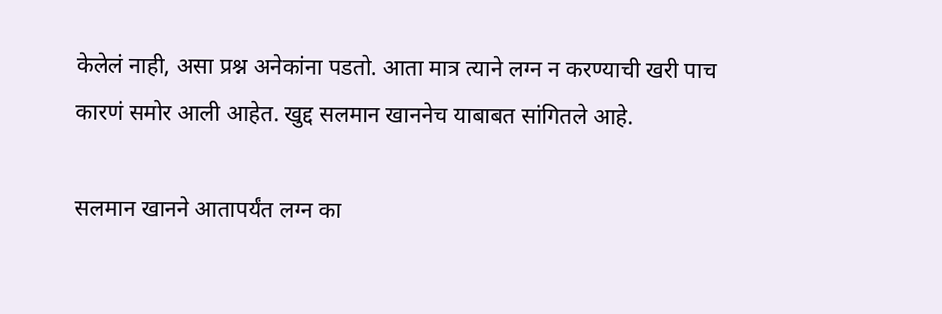केलेलं नाही, असा प्रश्न अनेकांना पडतो. आता मात्र त्याने लग्न न करण्याची खरी पाच कारणं समोर आली आहेत. खुद्द सलमान खाननेच याबाबत सांगितले आहे.

सलमान खानने आतापर्यंत लग्न का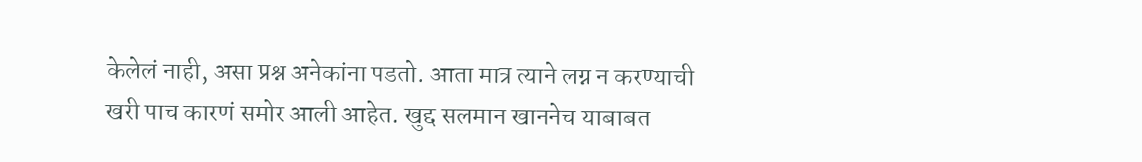केलेलं नाही, असा प्रश्न अनेकांना पडतो. आता मात्र त्याने लग्न न करण्याची खरी पाच कारणं समोर आली आहेत. खुद्द सलमान खाननेच याबाबत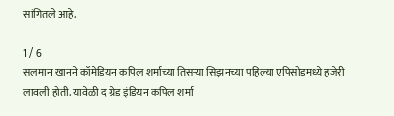सांगितले आहे.

1 / 6
सलमान खानने कॉमेडियन कपिल शर्माच्या तिसऱ्या सिझनच्या पहिल्या एपिसोडमध्ये हजेरी लावली होती. यावेळी द ग्रेड इंडियन कपिल शर्मा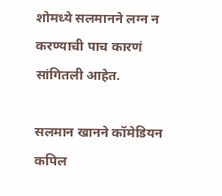शोमध्ये सलमानने लग्न न करण्याची पाच कारणं सांगितली आहेत.

सलमान खानने कॉमेडियन कपिल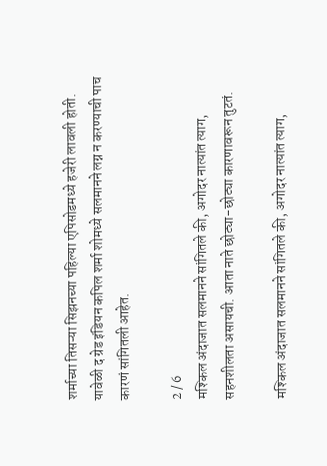शर्माच्या तिसऱ्या सिझनच्या पहिल्या एपिसोडमध्ये हजेरी लावली होती. यावेळी द ग्रेड इंडियन कपिल शर्मा शोमध्ये सलमानने लग्न न करण्याची पाच कारणं सांगितली आहेत.

2 / 6
मश्किल अंदाजात सलमानने सांगितले की, अगोदर नात्यांत त्याग, सहनशीलता असायची. आता नाते छोट्या-छोट्या कारणावरून तुटतं.

मश्किल अंदाजात सलमानने सांगितले की, अगोदर नात्यांत त्याग,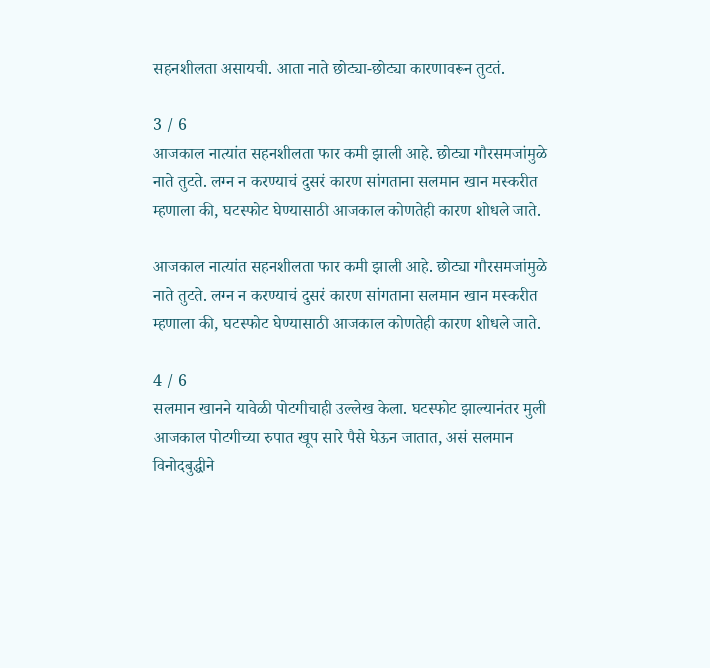सहनशीलता असायची. आता नाते छोट्या-छोट्या कारणावरून तुटतं.

3 / 6
आजकाल नात्यांत सहनशीलता फार कमी झाली आहे. छोट्या गौरसमजांमुळे नाते तुटते. लग्न न करण्याचं दुसरं कारण सांगताना सलमान खान मस्करीत म्हणाला की, घटस्फोट घेण्यासाठी आजकाल कोणतेही कारण शोधले जाते.

आजकाल नात्यांत सहनशीलता फार कमी झाली आहे. छोट्या गौरसमजांमुळे नाते तुटते. लग्न न करण्याचं दुसरं कारण सांगताना सलमान खान मस्करीत म्हणाला की, घटस्फोट घेण्यासाठी आजकाल कोणतेही कारण शोधले जाते.

4 / 6
सलमान खानने यावेळी पोटगीचाही उल्लेख केला. घटस्फोट झाल्यानंतर मुली आजकाल पोटगीच्या रुपात खूप सारे पैसे घेऊन जातात, असं सलमान विनोदबुद्धीने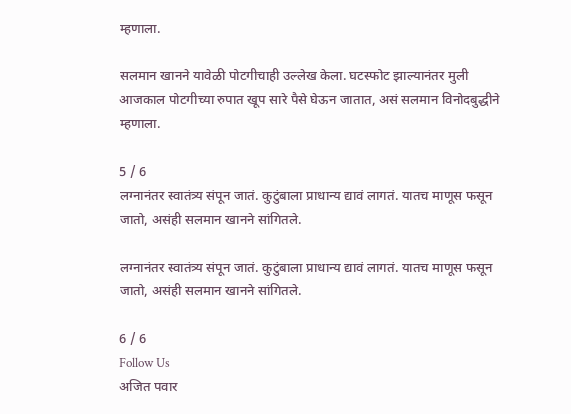म्हणाला.

सलमान खानने यावेळी पोटगीचाही उल्लेख केला. घटस्फोट झाल्यानंतर मुली आजकाल पोटगीच्या रुपात खूप सारे पैसे घेऊन जातात, असं सलमान विनोदबुद्धीने म्हणाला.

5 / 6
लग्नानंतर स्वातंत्र्य संपून जातं. कुटुंबाला प्राधान्य द्यावं लागतं. यातच माणूस फसून जातो, असंही सलमान खानने सांगितले.

लग्नानंतर स्वातंत्र्य संपून जातं. कुटुंबाला प्राधान्य द्यावं लागतं. यातच माणूस फसून जातो, असंही सलमान खानने सांगितले.

6 / 6
Follow Us
अजित पवार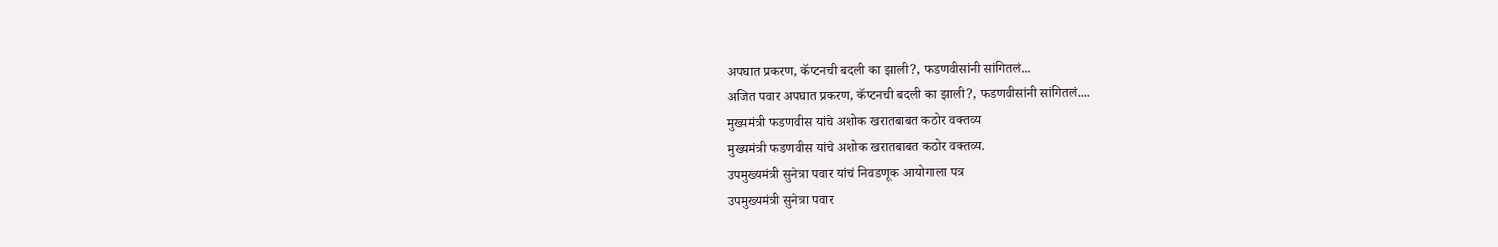अपघात प्रकरण, कॅप्टनची बदली का झाली?, फडणवीसांनी सांगितलं...
अजित पवार अपघात प्रकरण, कॅप्टनची बदली का झाली?, फडणवीसांनी सांगितलं....
मुख्यमंत्री फडणवीस यांचे अशोक खरातबाबत कठोर वक्तव्य
मुख्यमंत्री फडणवीस यांचे अशोक खरातबाबत कठोर वक्तव्य.
उपमुख्यमंत्री सुनेत्रा पवार यांचं निवडणूक आयोगाला पत्र
उपमुख्यमंत्री सुनेत्रा पवार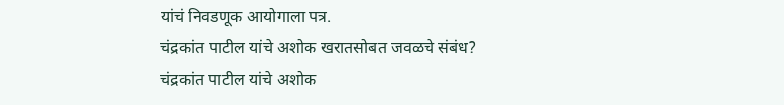यांचं निवडणूक आयोगाला पत्र.
चंद्रकांत पाटील यांचे अशोक खरातसोबत जवळचे संबंध?
चंद्रकांत पाटील यांचे अशोक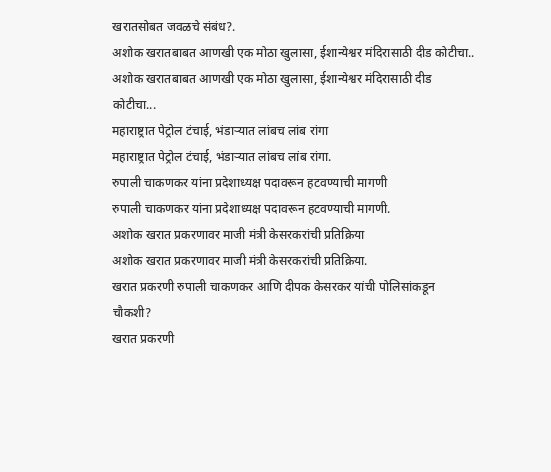खरातसोबत जवळचे संबंध?.
अशोक खरातबाबत आणखी एक मोठा खुलासा, ईशान्येश्वर मंदिरासाठी दीड कोटीचा..
अशोक खरातबाबत आणखी एक मोठा खुलासा, ईशान्येश्वर मंदिरासाठी दीड कोटीचा...
महाराष्ट्रात पेट्रोल टंचाई, भंडाऱ्यात लांबच लांब रांगा
महाराष्ट्रात पेट्रोल टंचाई, भंडाऱ्यात लांबच लांब रांगा.
रुपाली चाकणकर यांना प्रदेशाध्यक्ष पदावरून हटवण्याची मागणी
रुपाली चाकणकर यांना प्रदेशाध्यक्ष पदावरून हटवण्याची मागणी.
अशोक खरात प्रकरणावर माजी मंत्री केसरकरांची प्रतिक्रिया
अशोक खरात प्रकरणावर माजी मंत्री केसरकरांची प्रतिक्रिया.
खरात प्रकरणी रुपाली चाकणकर आणि दीपक केसरकर यांची पोलिसांकडून चौकशी?
खरात प्रकरणी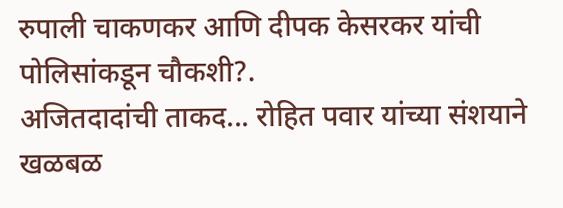रुपाली चाकणकर आणि दीपक केसरकर यांची पोलिसांकडून चौकशी?.
अजितदादांची ताकद... रोहित पवार यांच्या संशयाने खळबळ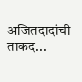अजितदादांची ताकद...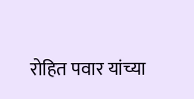रोहित पवार यांच्या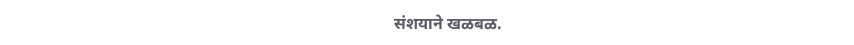संशयाने खळबळ.